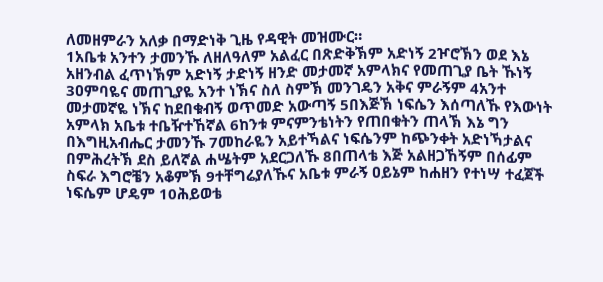ለመዘምራን አለቃ በማድነቅ ጊዜ የዳዊት መዝሙር።
1አቤቱ አንተን ታመንኹ ለዘለዓለም አልፈር በጽድቅኽም አድነኝ 2ዦሮኽን ወደ እኔ አዘንብል ፈጥነኽም አድነኝ ታድነኝ ዘንድ መታመኛ አምላክና የመጠጊያ ቤት ኹነኝ 3ዐምባዬና መጠጊያዬ አንተ ነኽና ስለ ስምኽ መንገዴን አቅና ምራኝም 4አንተ መታመኛዬ ነኽና ከደበቁብኝ ወጥመድ አውጣኝ 5በእጅኽ ነፍሴን እሰጣለኹ የእውነት አምላክ አቤቱ ተቤዥተኸኛል 6ከንቱ ምናምንቴነትን የጠበቁትን ጠላኽ እኔ ግን በእግዚአብሔር ታመንኹ 7መከራዬን አይተኻልና ነፍሴንም ከጭንቀት አድነኻታልና በምሕረትኽ ደስ ይለኛል ሐሤትም አደርጋለኹ 8በጠላቴ እጅ አልዘጋኸኝም በሰፊም ስፍራ እግሮቼን አቆምኽ 9ተቸግሬያለኹና አቤቱ ምራኝ ዐይኔም ከሐዘን የተነሣ ተፈጀች ነፍሴም ሆዴም 10ሕይወቴ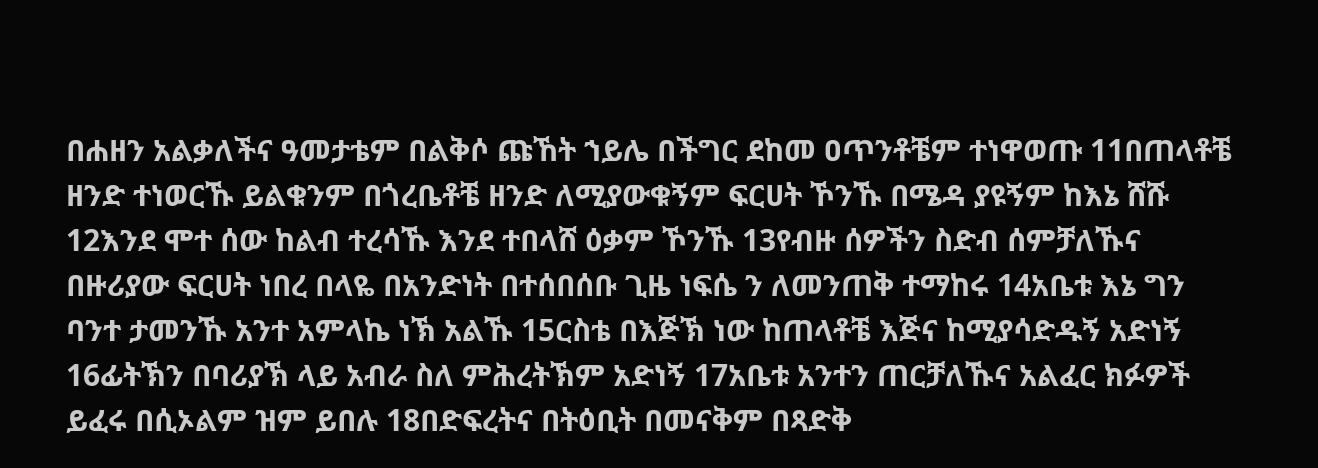በሐዘን አልቃለችና ዓመታቴም በልቅሶ ጩኸት ኀይሌ በችግር ደከመ ዐጥንቶቼም ተነዋወጡ 11በጠላቶቼ ዘንድ ተነወርኹ ይልቁንም በጎረቤቶቼ ዘንድ ለሚያውቁኝም ፍርሀት ኾንኹ በሜዳ ያዩኝም ከእኔ ሸሹ 12እንደ ሞተ ሰው ከልብ ተረሳኹ እንደ ተበላሸ ዕቃም ኾንኹ 13የብዙ ሰዎችን ስድብ ሰምቻለኹና በዙሪያው ፍርሀት ነበረ በላዬ በአንድነት በተሰበሰቡ ጊዜ ነፍሴ ን ለመንጠቅ ተማከሩ 14አቤቱ እኔ ግን ባንተ ታመንኹ አንተ አምላኬ ነኽ አልኹ 15ርስቴ በእጅኽ ነው ከጠላቶቼ እጅና ከሚያሳድዱኝ አድነኝ 16ፊትኽን በባሪያኽ ላይ አብራ ስለ ምሕረትኽም አድነኝ 17አቤቱ አንተን ጠርቻለኹና አልፈር ክፉዎች ይፈሩ በሲኦልም ዝም ይበሉ 18በድፍረትና በትዕቢት በመናቅም በጻድቅ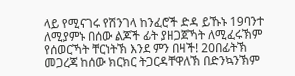ላይ የሚናገሩ የሽንገላ ከንፈሮች ድዳ ይኹኑ 19ባንተ ለሚያምኑ በሰው ልጆች ፊት ያዘጋጀኻት ለሚፈሩኽም የሰወርኻት ቸርነትኽ እንደ ምን በዛች! 20በፊትኽ መጋረጃ ከሰው ክርክር ትጋርዳቸዋለኽ በድንኳንኽም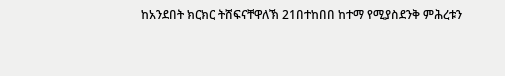ከአንደበት ክርክር ትሸፍናቸዋለኽ 21በተከበበ ከተማ የሚያስደንቅ ምሕረቱን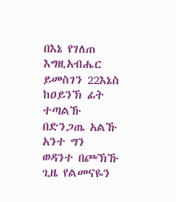በእኔ የገለጠ እግዚአብሔር ይመስገን 22እኔስ ከዐይንኽ ፊት ተጣልኹ በድንጋጤ አልኹ አንተ ግን ወዳንተ በጮኽኹ ጊዜ የልመናዬን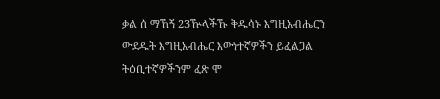ቃል ሰ ማኸኝ 23ዅላችኹ ቅዱሳኑ እግዚአብሔርን ውደዱት እግዚአብሔር እውነተኛዎችን ይፈልጋል ትዕቢተኛዎችንም ፈጽ ሞ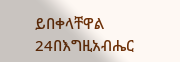ይበቀላቸዋል 24በእግዚአብሔር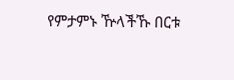የምታምኑ ዅላችኹ በርቱ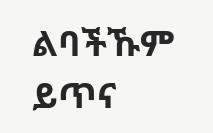ልባችኹም ይጥና